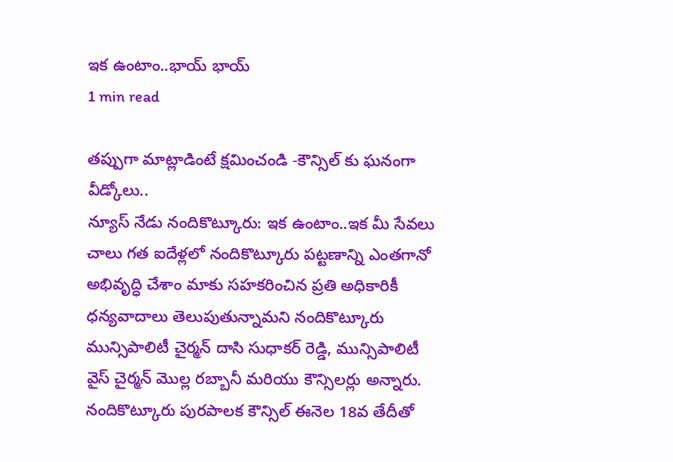ఇక ఉంటాం..భాయ్ భాయ్
1 min read

తప్పుగా మాట్లాడింటే క్షమించండి -కౌన్సిల్ కు ఘనంగా వీడ్కోలు..
న్యూస్ నేడు నందికొట్కూరు: ఇక ఉంటాం..ఇక మీ సేవలు చాలు గత ఐదేళ్లలో నందికొట్కూరు పట్టణాన్ని ఎంతగానో అభివృద్ధి చేశాం మాకు సహకరించిన ప్రతి అధికారికీ ధన్యవాదాలు తెలుపుతున్నామని నందికొట్కూరు మున్సిపాలిటీ చైర్మన్ దాసి సుధాకర్ రెడ్డి, మున్సిపాలిటీ వైస్ చైర్మన్ మొల్ల రబ్బానీ మరియు కౌన్సిలర్లు అన్నారు. నందికొట్కూరు పురపాలక కౌన్సిల్ ఈనెల 18వ తేదీతో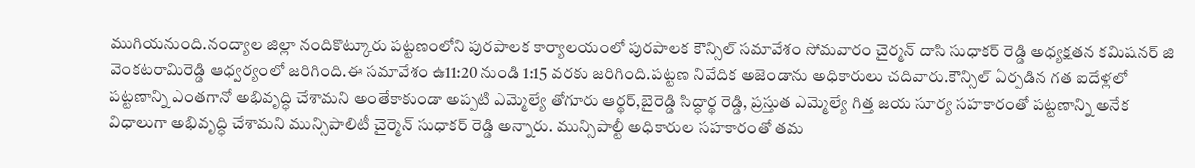ముగియనుంది.నంద్యాల జిల్లా నందికొట్కూరు పట్టణంలోని పురపాలక కార్యాలయంలో పురపాలక కౌన్సిల్ సమావేశం సోమవారం చైర్మన్ దాసి సుధాకర్ రెడ్డి అధ్యక్షతన కమిషనర్ జి వెంకటరామిరెడ్డి ఆధ్వర్యంలో జరిగింది.ఈ సమావేశం ఉ11:20 నుండి 1:15 వరకు జరిగింది.పట్టణ నివేదిక అజెండాను అధికారులు చదివారు.కౌన్సిల్ ఏర్పడిన గత ఐదేళ్లలో పట్టణాన్ని ఎంతగానో అభివృద్ధి చేశామని అంతేకాకుండా అప్పటి ఎమ్మెల్యే తోగూరు ఆర్థర్,బైరెడ్డి సిద్ధార్థ రెడ్డి, ప్రస్తుత ఎమ్మెల్యే గిత్త జయ సూర్య సహకారంతో పట్టణాన్ని అనేక విధాలుగా అభివృద్ధి చేశామని మున్సిపాలిటీ చైర్మెన్ సుధాకర్ రెడ్డి అన్నారు. మున్సిపాల్టీ అధికారుల సహకారంతో తమ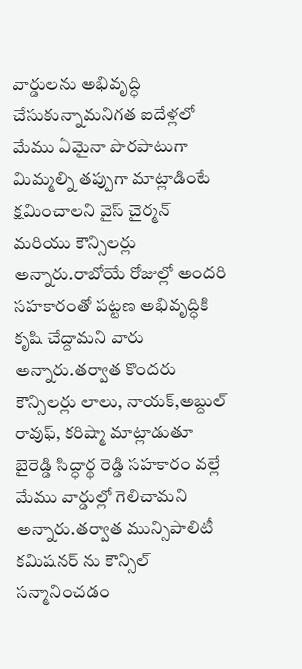వార్డులను అభివృద్ధి చేసుకున్నామనిగత ఐదేళ్లలో మేము ఏమైనా పొరపాటుగా మిమ్మల్ని తప్పుగా మాట్లాడింటే క్షమించాలని వైస్ చైర్మన్ మరియు కౌన్సిలర్లు అన్నారు.రాబోయే రోజుల్లో అందరి సహకారంతో పట్టణ అభివృద్ధికి కృషి చేద్దామని వారు అన్నారు.తర్వాత కొందరు కౌన్సిలర్లు లాలు, నాయక్,అబ్దుల్ రావుఫ్, కరిష్మా మాట్లాడుతూ బైరెడ్డి సిద్ధార్థ రెడ్డి సహకారం వల్లే మేము వార్డుల్లో గెలిచామని అన్నారు.తర్వాత మున్సిపాలిటీ కమిషనర్ ను కౌన్సిల్ సన్మానించడం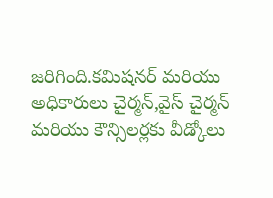జరిగింది.కమిషనర్ మరియు అధికారులు చైర్మన్,వైస్ చైర్మన్ మరియు కౌన్సిలర్లకు వీడ్కోలు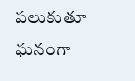పలుకుతూ ఘనంగా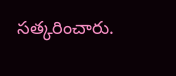సత్కరించారు.